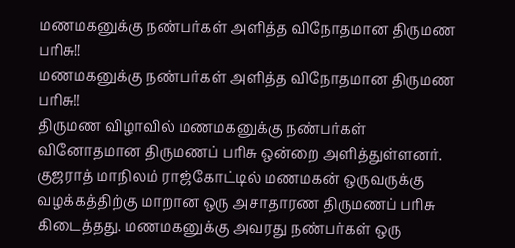மணமகனுக்கு நண்பர்கள் அளித்த விநோதமான திருமண பரிசு!!
மணமகனுக்கு நண்பர்கள் அளித்த விநோதமான திருமண பரிசு!!
திருமண விழாவில் மணமகனுக்கு நண்பர்கள் வினோதமான திருமணப் பரிசு ஒன்றை அளித்துள்ளனர்.
குஜராத் மாநிலம் ராஜ்கோட்டில் மணமகன் ஒருவருக்கு வழக்கத்திற்கு மாறான ஒரு அசாதாரண திருமணப் பரிசு கிடைத்தது. மணமகனுக்கு அவரது நண்பர்கள் ஒரு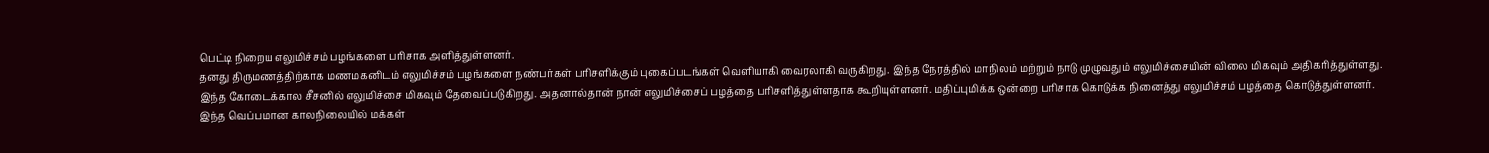பெட்டி நிறைய எலுமிச்சம் பழங்களை பரிசாக அளித்துள்ளனர்.
தனது திருமணத்திற்காக மணமகனிடம் எலுமிச்சம் பழங்களை நண்பர்கள் பரிசளிக்கும் புகைப்படங்கள் வெளியாகி வைரலாகி வருகிறது. இந்த நேரத்தில் மாநிலம் மற்றும் நாடு முழுவதும் எலுமிச்சையின் விலை மிகவும் அதிகரித்துள்ளது.
இந்த கோடைக்கால சீசனில் எலுமிச்சை மிகவும் தேவைப்படுகிறது. அதனால்தான் நான் எலுமிச்சைப் பழத்தை பரிசளித்துள்ளதாக கூறியுள்ளனர். மதிப்புமிக்க ஒன்றை பரிசாக கொடுக்க நினைத்து எலுமிச்சம் பழத்தை கொடுத்துள்ளனர்.
இந்த வெப்பமான காலநிலையில் மக்கள்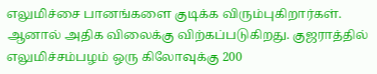எலுமிச்சை பானங்களை குடிக்க விரும்புகிறார்கள். ஆனால் அதிக விலைக்கு விற்கப்படுகிறது. குஜராத்தில் எலுமிச்சம்பழம் ஒரு கிலோவுக்கு 200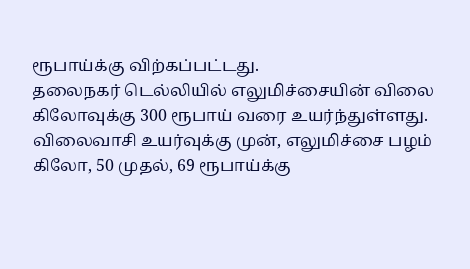ரூபாய்க்கு விற்கப்பட்டது.
தலைநகர் டெல்லியில் எலுமிச்சையின் விலை கிலோவுக்கு 300 ரூபாய் வரை உயர்ந்துள்ளது. விலைவாசி உயர்வுக்கு முன், எலுமிச்சை பழம் கிலோ, 50 முதல், 69 ரூபாய்க்கு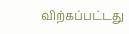விற்கப்பட்டது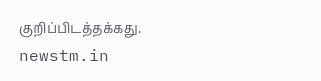குறிப்பிடத்தக்கது.
newstm.in